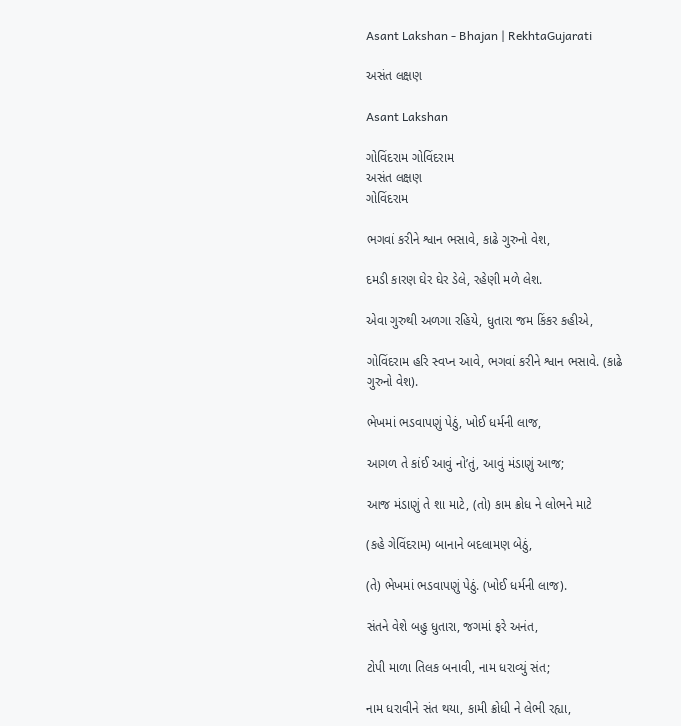Asant Lakshan - Bhajan | RekhtaGujarati

અસંત લક્ષણ

Asant Lakshan

ગોવિંદરામ ગોવિંદરામ
અસંત લક્ષણ
ગોવિંદરામ

ભગવાં કરીને શ્વાન ભસાવે, કાઢે ગુરુનો વેશ,

દમડી કારણ ઘેર ઘેર ડેલે, રહેણી મળે લેશ.

એવા ગુરુથી અળગા રહિયે, ધુતારા જમ કિંકર કહીએ,

ગોવિંદરામ હરિ સ્વપ્ન આવે, ભગવાં કરીને શ્વાન ભસાવે. (કાઢે ગુરુનો વેશ).

ભેખમાં ભડવાપણું પેઠું, ખોઈ ધર્મની લાજ,

આગળ તે કાંઈ આવું નો’તું, આવું મંડાણું આજ;

આજ મંડાણું તે શા માટે, (તો) કામ ક્રોધ ને લોભને માટે

(કહે ગેવિંદરામ) બાનાને બદલામણ બેઠું,

(તે) ભેખમાં ભડવાપણું પેઠું. (ખોઈ ધર્મની લાજ).

સંતને વેશે બહુ ધુતારા, જગમાં ફરે અનંત,

ટોપી માળા તિલક બનાવી, નામ ધરાવ્યું સંત;

નામ ધરાવીને સંત થયા, કામી ક્રોધી ને લેભી રહ્યા,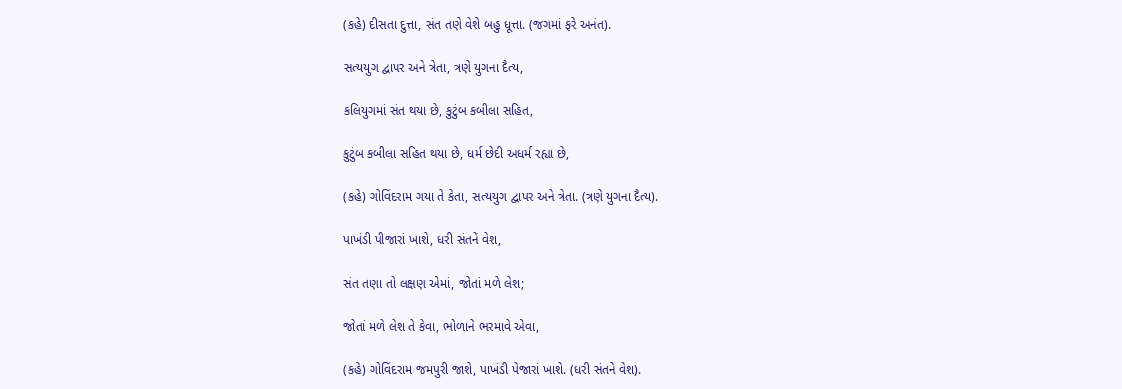(કહે) દીસતા દુત્તા, સંત તણે વેશે બહુ ધૂત્તા. (જગમાં ફરે અનંત).

સત્યયુગ દ્વા૫ર અને ત્રેતા, ત્રણે યુગના દૈત્ય,

કલિયુગમાં સંત થયા છે, કુટુંબ કબીલા સહિત,

કુટુંબ કબીલા સહિત થયા છે, ધર્મ છેદી અધર્મ રહ્યા છે,

(કહે) ગોવિંદરામ ગયા તે કેતા, સત્યયુગ દ્વાપર અને ત્રેતા. (ત્રણે યુગના દૈત્ય).

પાખંડી પીજારાં ખાશે, ધરી સંતનેં વેશ,

સંત તણા તો લક્ષણ એમાં, જોતાં મળે લેશ;

જોતાં મળે લેશ તે કેવા, ભોળાને ભરમાવે એવા,

(કહે) ગોવિંદરામ જમપુરી જાશે, પાખંડી પેજારાં ખાશે. (ધરી સંતને વેશ).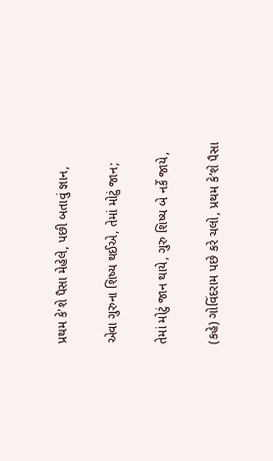પ્રથમ કે'શે પૈસા મેહેલે, પછી બતાવું જ્ઞાન,

એવા ગુરુના શિષ્ય થઈએ, તેમાં મોટું જાન;

તેમાં મોટું જાન થાયે, ગુરુ શિષ્ય બે નર્કે જાયે,

(કહે) ગોવિંદરામ પછે કરે ચલો, પ્રથમ કે’શે પૈસા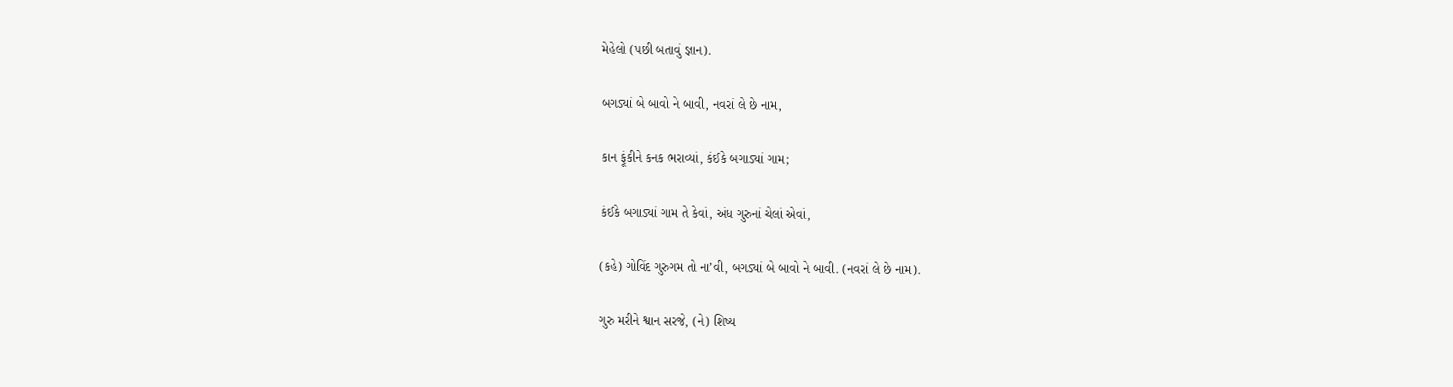મેહેલો (પછી બતાવું જ્ઞાન).

બગડ્યાં બે બાવો ને બાવી, નવરાં લે છે નામ,

કાન ફૂંકીને કનક ભરાવ્યાં, કંઈકે બગાડ્યાં ગામ;

કંઈકે બગાડ્યાં ગામ તે કેવાં, અંધ ગુરુનાં ચેલાં એવાં,

(કહે) ગોવિંદ ગુરુગમ તો ના’વી, બગડ્યાં બે બાવો ને બાવી. (નવરાં લે છે નામ).

ગુરુ મરીને શ્વાન સરજે, (ને) શિષ્ય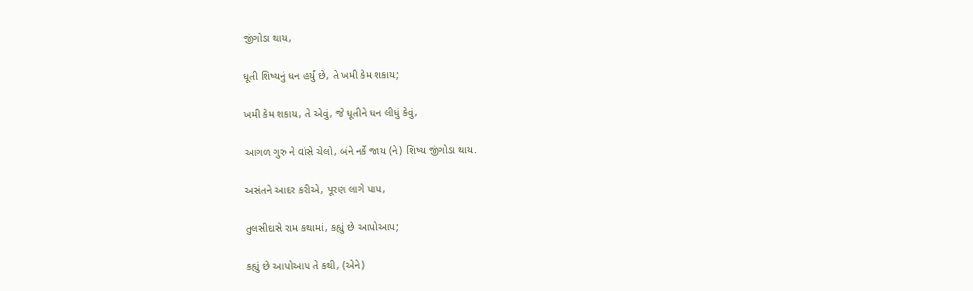જીંગોડા થાય,

ધૂતી શિષ્યનું ધન હર્યું છે, તે ખમી કેમ શકાય;

ખમી કેમ શકાય, તે એવું, જે ધૂતીને ધન લીધું કેવું,

આગળ ગુરુ ને વાંસે ચેલો, બંને નર્કે જાય (ને) શિષ્ય જીંગોડા થાય.

અસંતને આદર કરીએ, પૂરણ લાગે પાપ,

તુલસીદાસે રામ કથામાં, કહ્યું છે આપોઆપ;

કહ્યું છે આપોઆ૫ તે કથી, (એને)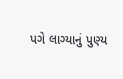પગે લાગ્યાનું પુણ્ય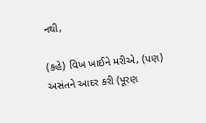નથી,

(કહે) વિખ ખાઈને મરીએ, (પણ) અસંતને આદર કરી (પૂરણ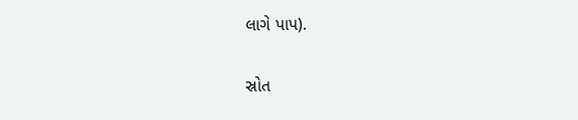લાગે પાપ).

સ્રોત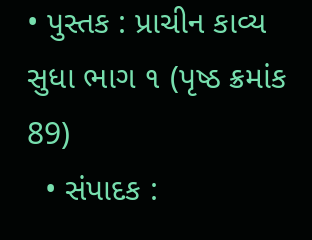• પુસ્તક : પ્રાચીન કાવ્ય સુધા ભાગ ૧ (પૃષ્ઠ ક્રમાંક 89)
  • સંપાદક :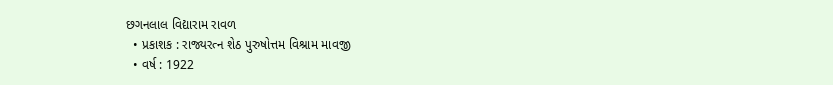છગનલાલ વિદ્યારામ રાવળ
  • પ્રકાશક : રાજ્યરત્ન શેઠ પુરુષોત્તમ વિશ્રામ માવજી
  • વર્ષ : 1922